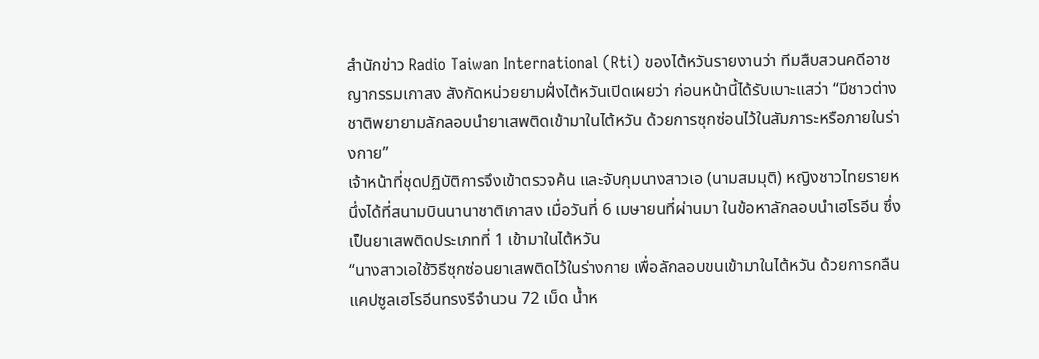สำนักข่าว Radio Taiwan International (Rti) ของไต้หวันรายงานว่า ทีมสืบสวนคดีอาชญากรรมเกาสง สังกัดหน่วยยามฝั่งไต้หวันเปิดเผยว่า ก่อนหน้านี้ได้รับเบาะแสว่า “มีชาวต่างชาติพยายามลักลอบนำยาเสพติดเข้ามาในไต้หวัน ด้วยการซุกซ่อนไว้ในสัมภาระหรือภายในร่างกาย”
เจ้าหน้าที่ชุดปฏิบัติการจึงเข้าตรวจค้น และจับกุมนางสาวเอ (นามสมมุติ) หญิงชาวไทยรายหนึ่งได้ที่สนามบินนานาชาติเกาสง เมื่อวันที่ 6 เมษายนที่ผ่านมา ในข้อหาลักลอบนำเฮโรอีน ซึ่งเป็นยาเสพติดประเภทที่ 1 เข้ามาในไต้หวัน
“นางสาวเอใช้วิธีซุกซ่อนยาเสพติดไว้ในร่างกาย เพื่อลักลอบขนเข้ามาในไต้หวัน ด้วยการกลืนแคปซูลเฮโรอีนทรงรีจำนวน 72 เม็ด น้ำห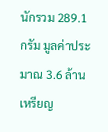นักรวม 289.1 กรัม มูลค่าประมาณ 3.6 ล้านเหรียญ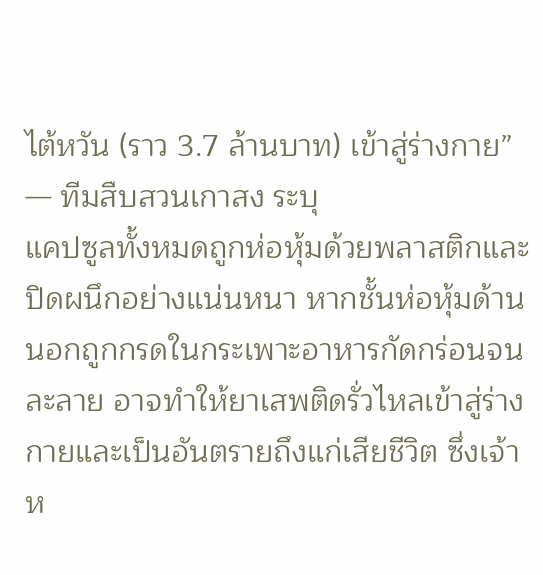ไต้หวัน (ราว 3.7 ล้านบาท) เข้าสู่ร่างกาย”
— ทีมสืบสวนเกาสง ระบุ
แคปซูลทั้งหมดถูกห่อหุ้มด้วยพลาสติกและปิดผนึกอย่างแน่นหนา หากชั้นห่อหุ้มด้านนอกถูกกรดในกระเพาะอาหารกัดกร่อนจนละลาย อาจทำให้ยาเสพติดรั่วไหลเข้าสู่ร่างกายและเป็นอันตรายถึงแก่เสียชีวิต ซึ่งเจ้าห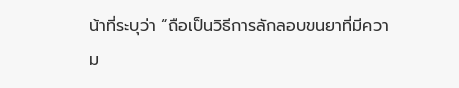น้าที่ระบุว่า “ถือเป็นวิธีการลักลอบขนยาที่มีความ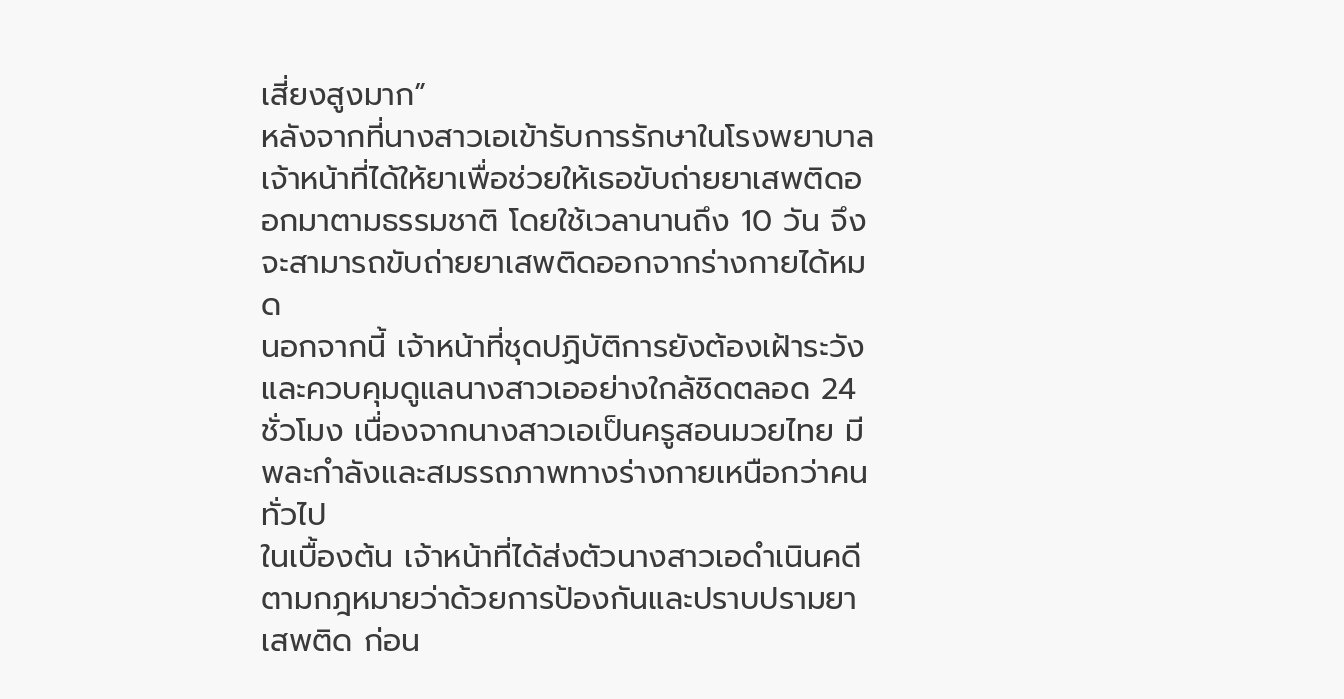เสี่ยงสูงมาก”
หลังจากที่นางสาวเอเข้ารับการรักษาในโรงพยาบาล เจ้าหน้าที่ได้ให้ยาเพื่อช่วยให้เธอขับถ่ายยาเสพติดออกมาตามธรรมชาติ โดยใช้เวลานานถึง 10 วัน จึงจะสามารถขับถ่ายยาเสพติดออกจากร่างกายได้หมด
นอกจากนี้ เจ้าหน้าที่ชุดปฏิบัติการยังต้องเฝ้าระวังและควบคุมดูแลนางสาวเออย่างใกล้ชิดตลอด 24 ชั่วโมง เนื่องจากนางสาวเอเป็นครูสอนมวยไทย มีพละกำลังและสมรรถภาพทางร่างกายเหนือกว่าคนทั่วไป
ในเบื้องต้น เจ้าหน้าที่ได้ส่งตัวนางสาวเอดำเนินคดีตามกฎหมายว่าด้วยการป้องกันและปราบปรามยาเสพติด ก่อน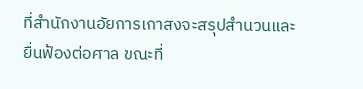ที่สำนักงานอัยการเกาสงจะสรุปสำนวนและยื่นฟ้องต่อศาล ขณะที่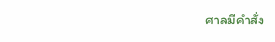ศาลมีคำสั่ง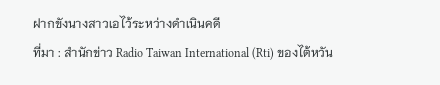ฝากขังนางสาวเอไว้ระหว่างดำเนินคดี
ที่มา : สำนักข่าว Radio Taiwan International (Rti) ของไต้หวัน